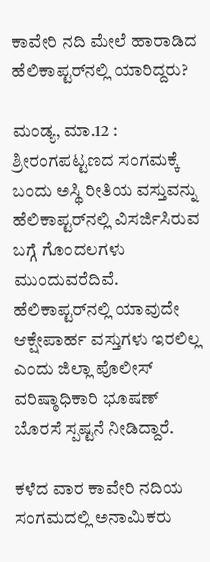ಕಾವೇರಿ ನದಿ ಮೇಲೆ ಹಾರಾಡಿದ ಹೆಲಿಕಾಪ್ಟರ್‌ನಲ್ಲಿ ಯಾರಿದ್ದರು?

ಮಂಡ್ಯ, ಮಾ.12 : ಶ್ರೀರಂಗಪಟ್ಟಣದ ಸಂಗಮಕ್ಕೆ ಬಂದು ಅಸ್ಥಿ ರೀತಿಯ ವಸ್ತುವನ್ನು ಹೆಲಿಕಾಪ್ಟರ್‌ನಲ್ಲಿ ವಿಸರ್ಜಿಸಿರುವ ಬಗ್ಗೆ ಗೊಂದಲಗಳು ಮುಂದುವರೆದಿವೆ. ಹೆಲಿಕಾಪ್ಟರ್‌ನಲ್ಲಿ ಯಾವುದೇ ಆಕ್ಷೇಪಾರ್ಹ ವಸ್ತುಗಳು ಇರಲಿಲ್ಲ ಎಂದು ಜಿಲ್ಲಾ ಪೊಲೀಸ್‌ ವರಿಷ್ಠಾಧಿಕಾರಿ ಭೂಷಣ್‌ ಬೊರಸೆ ಸ್ಪಷ್ಟನೆ ನೀಡಿದ್ದಾರೆ.

ಕಳೆದ ವಾರ ಕಾವೇರಿ ನದಿಯ ಸಂಗಮದಲ್ಲಿ ಅನಾಮಿಕರು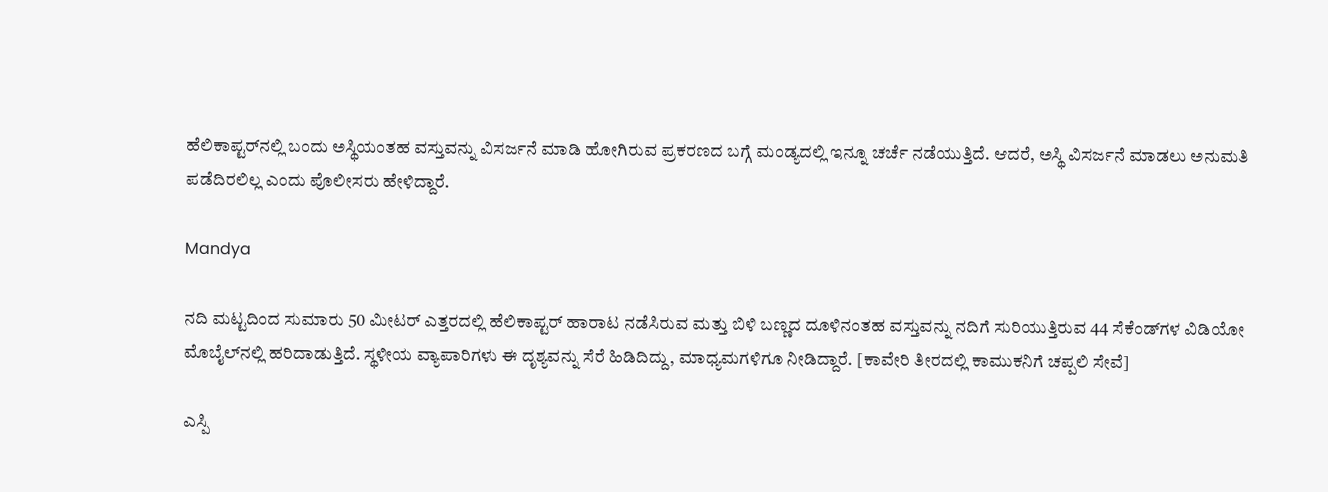ಹೆಲಿಕಾಪ್ಟರ್‌ನಲ್ಲಿ ಬಂದು ಅಸ್ಥಿಯಂತಹ ವಸ್ತುವನ್ನು ವಿಸರ್ಜನೆ ಮಾಡಿ ಹೋಗಿರುವ ಪ್ರಕರಣದ ಬಗ್ಗೆ ಮಂಡ್ಯದಲ್ಲಿ ಇನ್ನೂ ಚರ್ಚೆ ನಡೆಯುತ್ತಿದೆ. ಆದರೆ, ಅಸ್ಥಿ ವಿಸರ್ಜನೆ ಮಾಡಲು ಅನುಮತಿ ಪಡೆದಿರಲಿಲ್ಲ ಎಂದು ಪೊಲೀಸರು ಹೇಳಿದ್ದಾರೆ.

Mandya

ನದಿ ಮಟ್ಟದಿಂದ ಸುಮಾರು 50 ಮೀಟರ್‌ ಎತ್ತರದಲ್ಲಿ ಹೆಲಿಕಾಪ್ಟರ್ ಹಾರಾಟ ನಡೆಸಿರುವ ಮತ್ತು ಬಿಳಿ ಬಣ್ಣದ ದೂಳಿನಂತಹ ವಸ್ತುವನ್ನು ನದಿಗೆ ಸುರಿಯುತ್ತಿರುವ 44 ಸೆಕೆಂಡ್‌ಗಳ ವಿಡಿಯೋ ಮೊಬೈಲ್‌ನಲ್ಲಿ ಹರಿದಾಡುತ್ತಿದೆ. ಸ್ಥಳೀಯ ವ್ಯಾಪಾರಿಗಳು ಈ ದೃಶ್ಯವನ್ನು ಸೆರೆ ಹಿಡಿದಿದ್ದು, ಮಾಧ್ಯಮಗಳಿಗೂ ನೀಡಿದ್ದಾರೆ. [ಕಾವೇರಿ ತೀರದಲ್ಲಿ ಕಾಮುಕನಿಗೆ ಚಪ್ಪಲಿ ಸೇವೆ]

ಎಸ್ಪಿ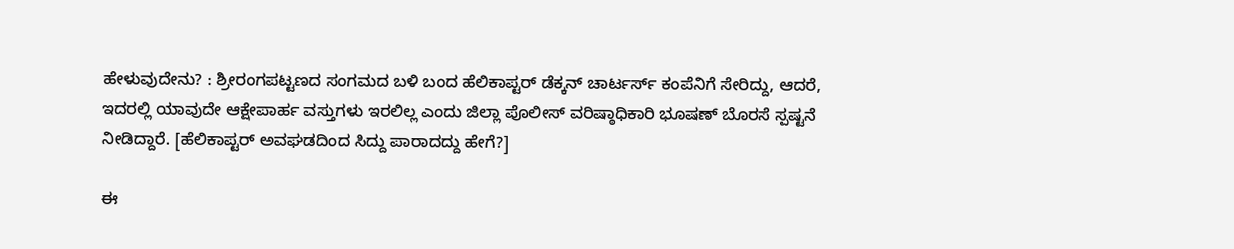ಹೇಳುವುದೇನು? : ಶ್ರೀರಂಗಪಟ್ಟಣದ ಸಂಗಮದ ಬಳಿ ಬಂದ ಹೆಲಿಕಾಪ್ಟರ್‌ ಡೆಕ್ಕನ್ ಚಾರ್ಟರ್ಸ್ ಕಂಪೆನಿಗೆ ಸೇರಿದ್ದು, ಆದರೆ, ಇದರಲ್ಲಿ ಯಾವುದೇ ಆಕ್ಷೇಪಾರ್ಹ ವಸ್ತುಗಳು ಇರಲಿಲ್ಲ ಎಂದು ಜಿಲ್ಲಾ ಪೊಲೀಸ್‌ ವರಿಷ್ಠಾಧಿಕಾರಿ ಭೂಷಣ್‌ ಬೊರಸೆ ಸ್ಪಷ್ಟನೆ ನೀಡಿದ್ದಾರೆ. [ಹೆಲಿಕಾಪ್ಟರ್ ಅವಘಡದಿಂದ ಸಿದ್ದು ಪಾರಾದದ್ದು ಹೇಗೆ?]

ಈ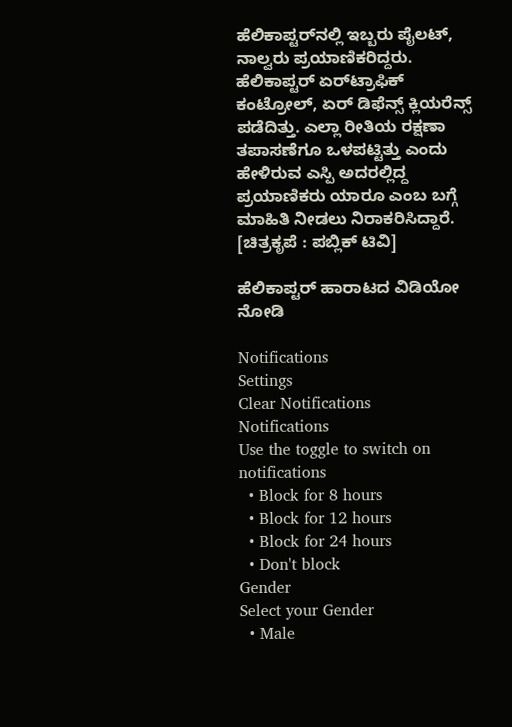ಹೆಲಿಕಾಪ್ಟರ್‌ನಲ್ಲಿ ಇಬ್ಬರು ಪೈಲಟ್, ನಾಲ್ವರು ಪ್ರಯಾಣಿಕರಿದ್ದರು. ಹೆಲಿಕಾಪ್ಟರ್ ಏರ್‌ಟ್ರಾಫಿಕ್‌ ಕಂಟ್ರೋಲ್‌, ಏರ್ ಡಿಫೆನ್ಸ್‌ ಕ್ಲಿಯರೆನ್ಸ್ ಪಡೆದಿತ್ತು. ಎಲ್ಲಾ ರೀತಿಯ ರಕ್ಷಣಾ ತಪಾಸಣೆಗೂ ಒಳಪಟ್ಟಿತ್ತು ಎಂದು ಹೇಳಿರುವ ಎಸ್ಪಿ ಅದರಲ್ಲಿದ್ದ ಪ್ರಯಾಣಿಕರು ಯಾರೂ ಎಂಬ ಬಗ್ಗೆ ಮಾಹಿತಿ ನೀಡಲು ನಿರಾಕರಿಸಿದ್ದಾರೆ. [ಚಿತ್ರಕೃಪೆ : ಪಬ್ಲಿಕ್ ಟಿವಿ]

ಹೆಲಿಕಾಪ್ಟರ್ ಹಾರಾಟದ ವಿಡಿಯೋ ನೋಡಿ

Notifications
Settings
Clear Notifications
Notifications
Use the toggle to switch on notifications
  • Block for 8 hours
  • Block for 12 hours
  • Block for 24 hours
  • Don't block
Gender
Select your Gender
  • Male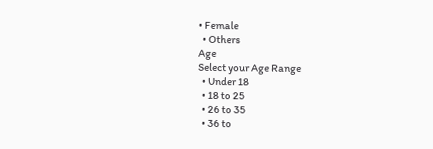• Female
  • Others
Age
Select your Age Range
  • Under 18
  • 18 to 25
  • 26 to 35
  • 36 to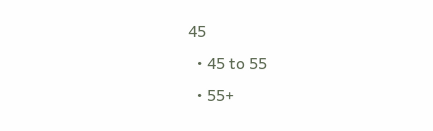45
  • 45 to 55
  • 55+